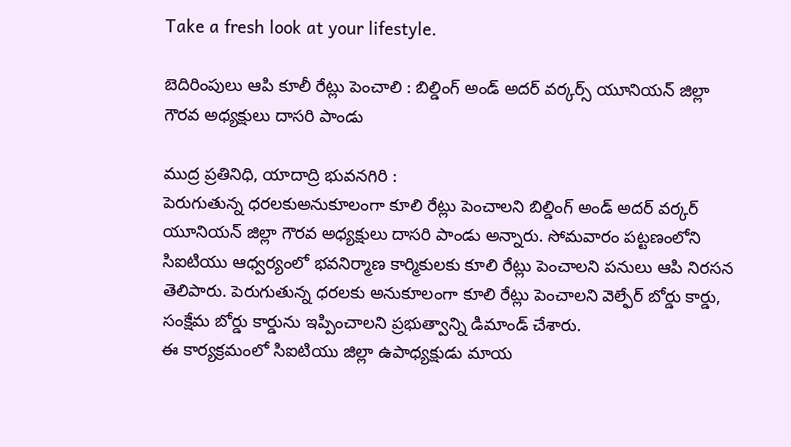Take a fresh look at your lifestyle.

బెదిరింపులు ఆపి కూలీ రేట్లు పెంచాలి : బిల్డింగ్ అండ్ అదర్ వర్కర్స్ యూనియన్ జిల్లా గౌరవ అధ్యక్షులు దాసరి పాండు

ముద్ర ప్రతినిధి, యాదాద్రి భువనగిరి :
పెరుగుతున్న ధరలకుఅనుకూలంగా కూలి రేట్లు పెంచాలని బిల్డింగ్ అండ్ అదర్ వర్కర్ యూనియన్ జిల్లా గౌరవ అధ్యక్షులు దాసరి పాండు అన్నారు. సోమవారం పట్టణంలోని సిఐటియు ఆధ్వర్యంలో భవనిర్మాణ కార్మికులకు కూలి రేట్లు పెంచాలని పనులు ఆపి నిరసన తెలిపారు. పెరుగుతున్న ధరలకు అనుకూలంగా కూలి రేట్లు పెంచాలని వెల్ఫేర్ బోర్డు కార్డు, సంక్షేమ బోర్డు కార్డును ఇప్పించాలని ప్రభుత్వాన్ని డిమాండ్ చేశారు.
ఈ కార్యక్రమంలో సిఐటియు జిల్లా ఉపాధ్యక్షుడు మాయ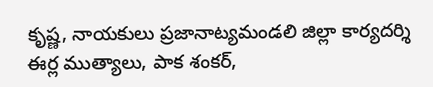కృష్ణ, నాయకులు ప్రజానాట్యమండలి జిల్లా కార్యదర్శి ఈర్ల ముత్యాలు, పాక శంకర్,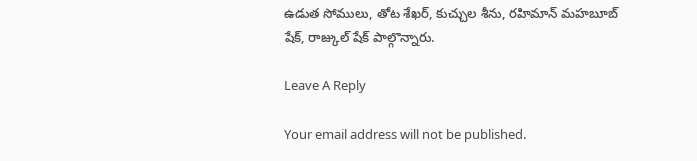ఉడుత సోములు, తోట శేఖర్, కుచ్చుల శీను, రహిమాన్ మహబూబ్ షేక్, రాజ్కుల్ షేక్ పాల్గొన్నారు.

Leave A Reply

Your email address will not be published.